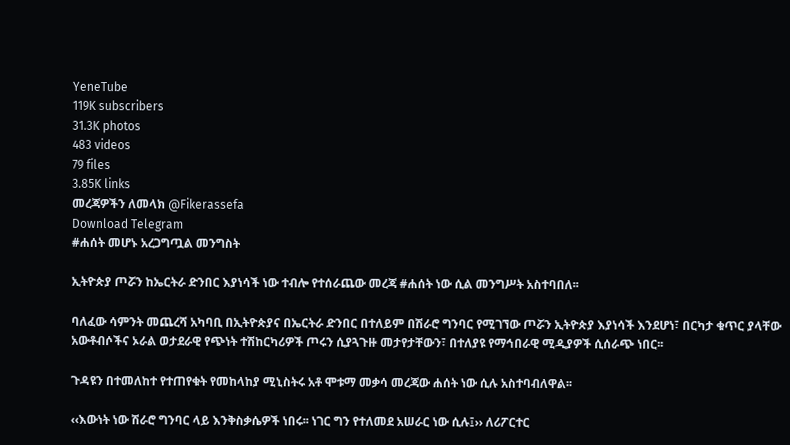YeneTube
119K subscribers
31.3K photos
483 videos
79 files
3.85K links
መረጃዎችን ለመላክ @Fikerassefa
Download Telegram
#ሐሰት መሆኑ አረጋግጧል መንግስት

ኢትዮጵያ ጦሯን ከኤርትራ ድንበር እያነሳች ነው ተብሎ የተሰራጨው መረጃ #ሐሰት ነው ሲል መንግሥት አስተባበለ፡፡

ባለፈው ሳምንት መጨረሻ አካባቢ በኢትዮጵያና በኤርትራ ድንበር በተለይም በሽራሮ ግንባር የሚገኘው ጦሯን ኢትዮጵያ እያነሳች እንደሆነ፣ በርካታ ቁጥር ያላቸው አውቶብሶችና ኦራል ወታደራዊ የጭነት ተሽከርካሪዎች ጦሩን ሲያጓጉዙ መታየታቸውን፣ በተለያዩ የማኅበራዊ ሚዲያዎች ሲሰራጭ ነበር፡፡

ጉዳዩን በተመለከተ የተጠየቁት የመከላከያ ሚኒስትሩ አቶ ሞቱማ መቃሳ መረጃው ሐሰት ነው ሲሉ አስተባብለዋል፡፡

‹‹እውነት ነው ሽራሮ ግንባር ላይ እንቅስቃሴዎች ነበሩ፡፡ ነገር ግን የተለመደ አሠራር ነው ሲሉ፤›› ለሪፖርተር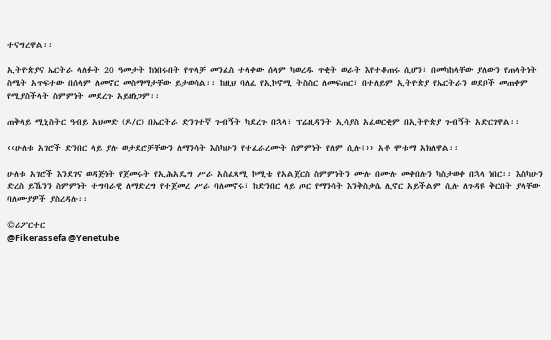ተናግረዋል፡፡

ኢትዮጵያና ኤርትራ ላለፉት 20 ዓመታት ከነበሩበት የጥላቻ መንፈስ ተላቀው ሰላም ካወረዱ ጥቂት ወራት እየተቆጠሩ ሲሆን፣ በመካከላቸው ያለውን የጠላትነት ስሜት አጥፍተው በሰላም ለመኖር መስማማታቸው ይታወሳል፡፡ ከዚህ ባለፈ የኢኮኖሚ ትስስር ለመፍጠር፣ በተለይም ኢትዮጵያ የኤርትራን ወደቦች መጠቀም የሚያስችላት ስምምነት መደረጉ አይዘነጋም፡፡

ጠቅላይ ሚኒስትር ዓብይ አህመድ (ዶ/ር) በኤርትራ ድንገተኛ ጉብኝት ካደረጉ በኋላ፣ ፕሬዚዳንት ኢሳያስ አፈወርቂም በኢትዮጵያ ጉብኝት አድርገዋል፡፡

‹‹ሁለቱ አገሮች ድንበር ላይ ያሉ ወታደሮቻቸውን ለማንሳት እስካሁን የተፈራረሙት ስምምነት የለም ሲሉ፤›› አቶ ሞቱማ አክለዋል፡፡

ሁለቱ አገሮች እንደገና ወዳጅነት የጀመሩት የኢሕአዴግ ሥራ አስፈጻሚ ኮሚቴ የአልጀርስ ስምምነትን ሙሉ በሙሉ መቀበሉን ካስታወቀ በኋላ ነበር፡፡ እስካሁን ድረስ ይኼንን ስምምነት ተግባራዊ ለማድረግ የተጀመረ ሥራ ባለመኖሩ፣ ከድንበር ላይ ጦር የማንሳት እንቅስቃሴ ሊኖር አይችልም ሲሉ ለጉዳዩ ቅርበት ያላቸው ባለሙያዎች ያስረዳሉ፡፡

©ሪፖርተር
@Fikerassefa @Yenetube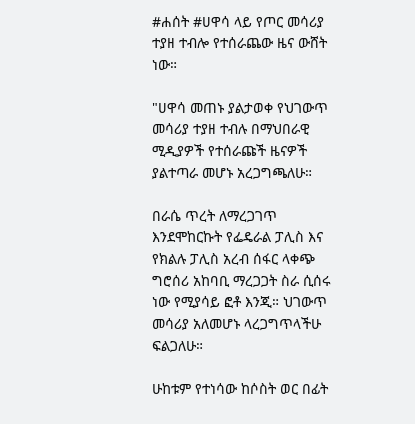#ሐሰት #ሀዋሳ ላይ የጦር መሳሪያ ተያዘ ተብሎ የተሰራጨው ዜና ውሸት ነው።

"ሀዋሳ መጠኑ ያልታወቀ የህገውጥ መሳሪያ ተያዘ ተብሉ በማህበራዊ ሚዲያዎች የተሰራጩች ዜናዎች ያልተጣራ መሆኑ አረጋግጫለሁ።

በራሴ ጥረት ለማረጋገጥ እንደሞከርኩት የፌዴራል ፓሊስ እና የክልሉ ፓሊስ አረብ ሰፋር ላቀጭ ግሮሰሪ አከባቢ ማረጋጋት ስራ ሲሰሩ ነው የሚያሳይ ፎቶ እንጂ። ህገውጥ መሳሪያ አለመሆኑ ላረጋግጥላችሁ ፍልጋለሁ።

ሁከቱም የተነሳው ከሶስት ወር በፊት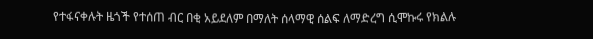የተፋናቀሉት ዜጎች የተሰጠ ብር በቂ አይደለም በማለት ሰላማዊ ሰልፍ ለማድረግ ሲሞኩሩ የክልሉ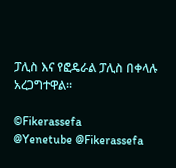ፓሊስ እና የፎዴራል ፓሊስ በቀላሉ አረጋግተዋል።

©Fikerassefa
@Yenetube @Fikerassefa